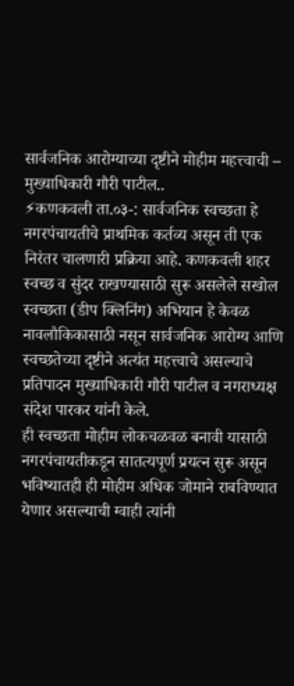सार्वजनिक आरोग्याच्या दृष्टीने मोहीम महत्त्वाची – मुख्याधिकारी गौरी पाटील..
⚡कणकवली ता.०३-: सार्वजनिक स्वच्छता हे नगरपंचायतीचे प्राथमिक कर्तव्य असून ती एक निरंतर चालणारी प्रक्रिया आहे. कणकवली शहर स्वच्छ व सुंदर राखण्यासाठी सुरू असलेले सखोल स्वच्छता (डीप क्लिनिंग) अभियान हे केवळ नावलौकिकासाठी नसून सार्वजनिक आरोग्य आणि स्वच्छतेच्या दृष्टीने अत्यंत महत्त्वाचे असल्याचे प्रतिपादन मुख्याधिकारी गौरी पाटील व नगराध्यक्ष संदेश पारकर यांनी केले.
ही स्वच्छता मोहीम लोकचळवळ बनावी यासाठी नगरपंचायतीकडून सातत्यपूर्ण प्रयत्न सुरू असून भविष्यातही ही मोहीम अधिक जोमाने राबविण्यात येणार असल्याची ग्वाही त्यांनी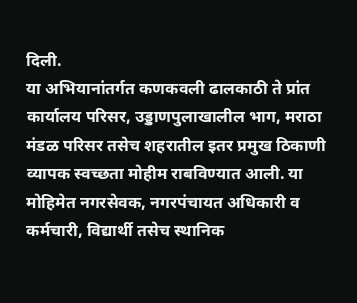दिली.
या अभियानांतर्गत कणकवली ढालकाठी ते प्रांत कार्यालय परिसर, उड्डाणपुलाखालील भाग, मराठा मंडळ परिसर तसेच शहरातील इतर प्रमुख ठिकाणी व्यापक स्वच्छता मोहीम राबविण्यात आली. या मोहिमेत नगरसेवक, नगरपंचायत अधिकारी व कर्मचारी, विद्यार्थी तसेच स्थानिक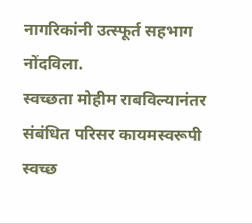नागरिकांनी उत्स्फूर्त सहभाग नोंदविला.
स्वच्छता मोहीम राबविल्यानंतर संबंधित परिसर कायमस्वरूपी स्वच्छ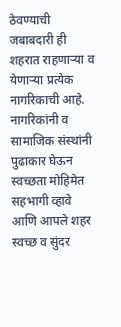ठेवण्याची जबाबदारी ही शहरात राहणाऱ्या व येणाऱ्या प्रत्येक नागरिकाची आहे. नागरिकांनी व सामाजिक संस्थांनी पुढाकार घेऊन स्वच्छता मोहिमेत सहभागी व्हावे आणि आपले शहर स्वच्छ व सुंदर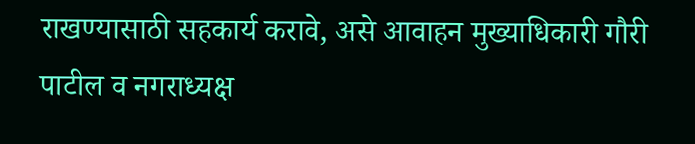राखण्यासाठी सहकार्य करावे, असे आवाहन मुख्याधिकारी गौरी पाटील व नगराध्यक्ष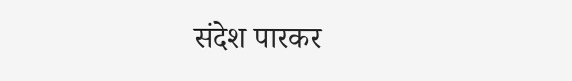संदेश पारकर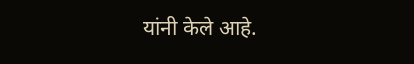यांनी केले आहे.